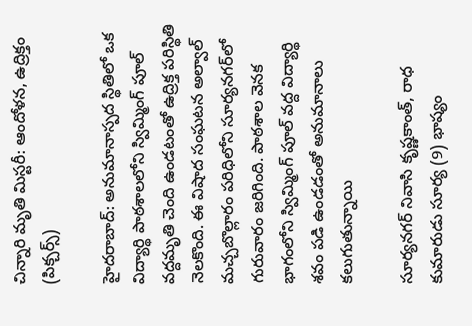చిన్నారి మృతి మిస్టరీ: ఆందోళన, ఉద్రిక్తం (పిక్చర్స్)

హైదరాబాద్: అనుమానాస్పద స్థితిలో ఒక విద్యార్థి పాఠశాలలోని స్విమ్మింగ్ పూల్ వద్దమృతి చెంది ఉండటంతో ఉద్రిక్త పరిస్థితి నెలకొంది. ఈ విషాద సంఘటన అల్వాల్ మచ్చబొల్లారం పరిధిలోని సూర్యనగర్‌లో గురువారం జరిగింది. పాఠశాల వెనక భాగంలోని స్విమ్మింగ్ పూల్ వద్ద విద్యార్థి శవం పడి ఉండడంతో అనుమానాలు కలుగుతున్నాయి

సూర్యనగర్ నివాసి కృష్ణకాంత్, రాధ కుమారుడు సూర్య (9) భాష్యం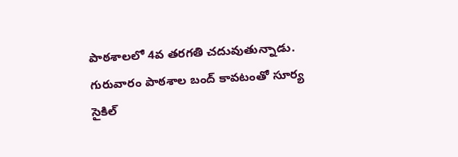పాఠశాలలో 4వ తరగతి చదువుతున్నాడు. గురువారం పాఠశాల బంద్ కావటంతో సూర్య సైకిల్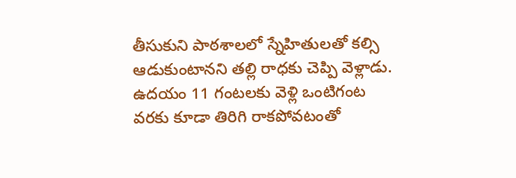తీసుకుని పాఠశాలలో స్నేహితులతో కల్సి ఆడుకుంటానని తల్లి రాధకు చెప్పి వెళ్లాడు. ఉదయం 11 గంటలకు వెళ్లి ఒంటిగంట వరకు కూడా తిరిగి రాకపోవటంతో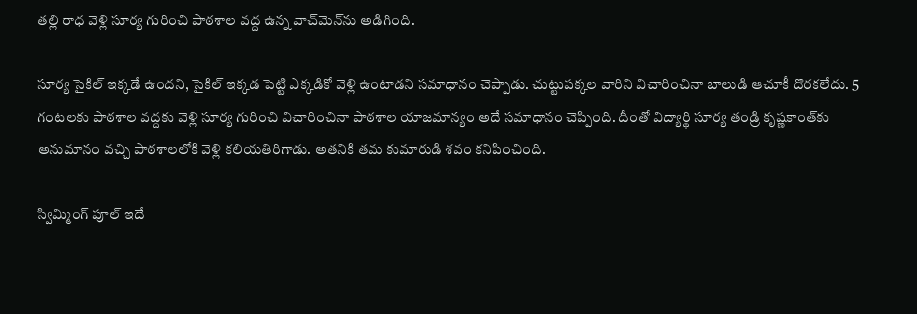తల్లి రాధ వెళ్లి సూర్య గురించి పాఠశాల వద్ద ఉన్న వాచ్‌మెన్‌ను అడిగింది.

సూర్య సైకిల్ ఇక్కడే ఉందని, సైకిల్ ఇక్కడ పెట్టి ఎక్కడికో వెళ్లి ఉంటాడని సమాధానం చెప్పాడు. చుట్టుపక్కల వారిని విచారించినా బాలుడి ఆచూకీ దొరకలేదు. 5 గంటలకు పాఠశాల వద్దకు వెళ్లి సూర్య గురించి విచారించినా పాఠశాల యాజమాన్యం అదే సమాధానం చెప్పింది. దీంతో విద్యార్థి సూర్య తండ్రి కృష్ణకాంత్‌కు అనుమానం వచ్చి పాఠశాలలోకి వెళ్లి కలియతిరిగాడు. అతనికి తమ కుమారుడి శవం కనిపించింది.

స్విమ్మింగ్ పూల్ ఇదే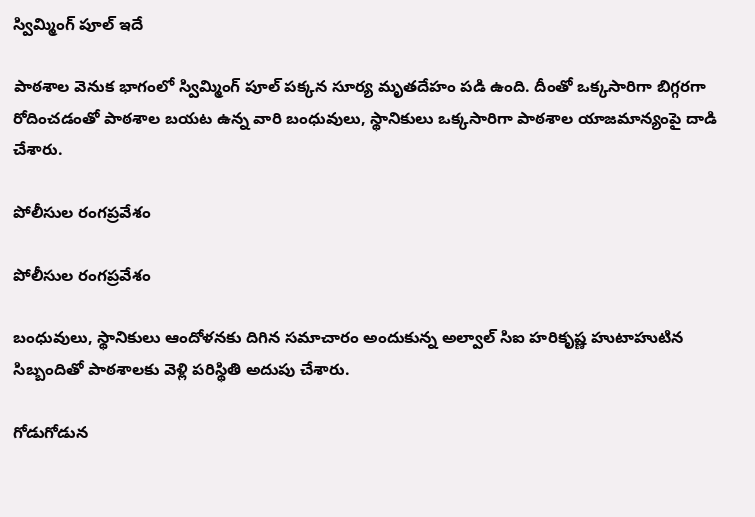స్విమ్మింగ్ పూల్ ఇదే

పాఠశాల వెనుక భాగంలో స్విమ్మింగ్ పూల్ పక్కన సూర్య మృతదేహం పడి ఉంది. దీంతో ఒక్కసారిగా బిగ్గరగా రోదించడంతో పాఠశాల బయట ఉన్న వారి బంధువులు, స్థానికులు ఒక్కసారిగా పాఠశాల యాజమాన్యంపై దాడి చేశారు.

పోలీసుల రంగప్రవేశం

పోలీసుల రంగప్రవేశం

బంధువులు, స్థానికులు ఆందోళనకు దిగిన సమాచారం అందుకున్న అల్వాల్ సిఐ హరికృష్ణ హుటాహుటిన సిబ్బందితో పాఠశాలకు వెళ్లి పరిస్థితి అదుపు చేశారు.

గోడుగోడున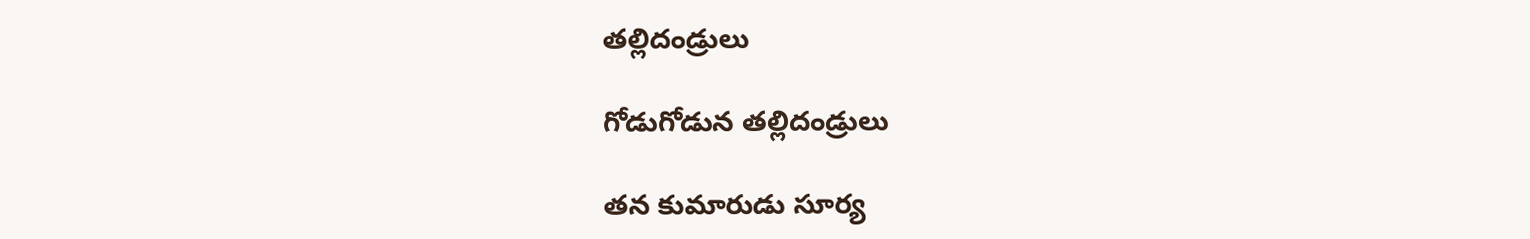తల్లిదండ్రులు

గోడుగోడున తల్లిదండ్రులు

తన కుమారుడు సూర్య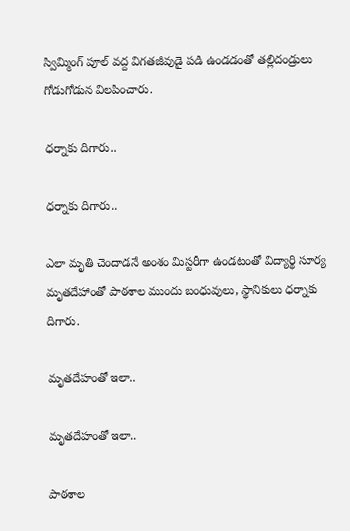స్విమ్మింగ్ పూల్ వద్ద విగతజీవుడై పడి ఉండడంతో తల్లిదండ్రులు గోడుగోడున విలపించారు.

ధర్నాకు దిగారు..

ధర్నాకు దిగారు..

ఎలా మృతి చెందాడనే అంశం మిస్టరీగా ఉండటంతో విద్యార్థి సూర్య మృతదేహాంతో పాఠశాల ముందు బంధువులు, స్థానికులు ధర్నాకు దిగారు.

మృతదేహంతో ఇలా..

మృతదేహంతో ఇలా..

పాఠశాల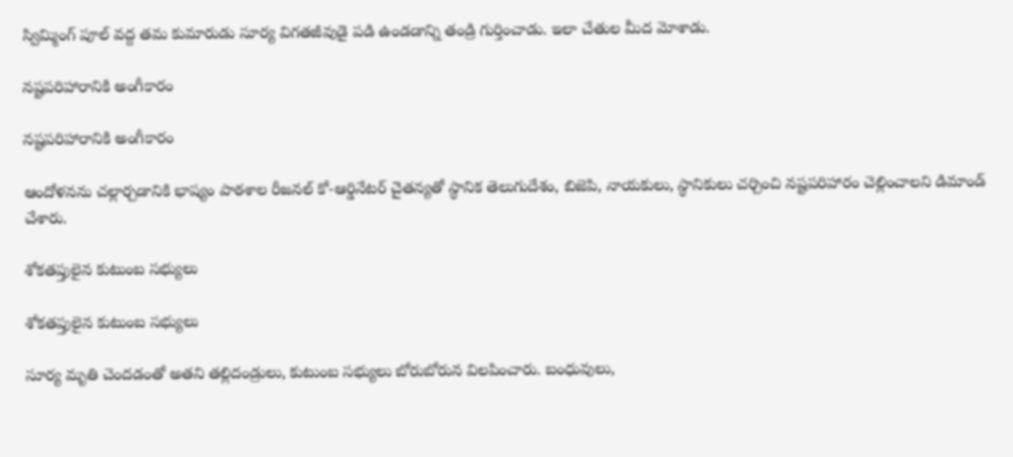స్విమ్మింగ్ పూల్ వద్ద తమ కుమారుడు సూర్య విగతజీవుడై పడి ఉండడాన్ని తండ్రి గుర్తించాడు. ఇలా చేతుల మీద మోశాడు.

నష్టపరిహారానికి అంగీకారం

నష్టపరిహారానికి అంగీకారం

ఆందోళనను చల్లార్చడానికి భాష్యం పాఠశాల రీజనల్ కో-ఆర్డినేటర్ చైతన్యతో స్థానిక తెలుగుదేశం, బిజెపి, నాయకులు, స్థానికులు చర్చించి నష్టపరిహారం చెల్లించాలని డిమాండ్ చేశారు.

శోకతప్తులైన కుటుంబ సభ్యులు

శోకతప్తులైన కుటుంబ సభ్యులు

సూర్య మృతి చెందడంతో అతని తల్లిదండ్రులు, కుటుంబ సభ్యులు బోరుబోరున విలపించారు. బంధువులు,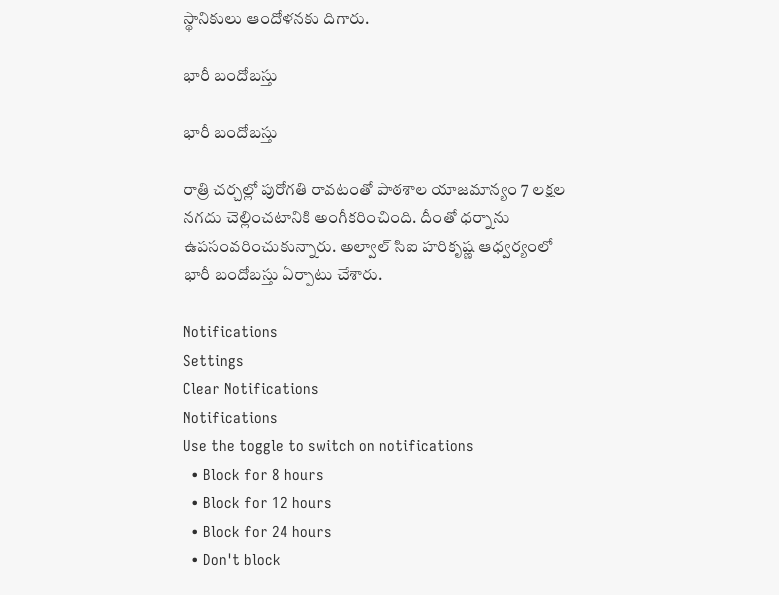స్థానికులు ఆందోళనకు దిగారు.

భారీ బందోబస్తు

భారీ బందోబస్తు

రాత్రి చర్చల్లో పురోగతి రావటంతో పాఠశాల యాజమాన్యం 7 లక్షల నగదు చెల్లించటానికి అంగీకరించింది. దీంతో ధర్నాను ఉపసంవరించుకున్నారు. అల్వాల్ సిఐ హరికృష్ణ ఆధ్వర్యంలో భారీ బందోబస్తు ఏర్పాటు చేశారు.

Notifications
Settings
Clear Notifications
Notifications
Use the toggle to switch on notifications
  • Block for 8 hours
  • Block for 12 hours
  • Block for 24 hours
  • Don't block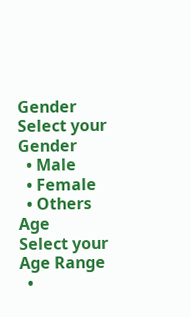Gender
Select your Gender
  • Male
  • Female
  • Others
Age
Select your Age Range
  •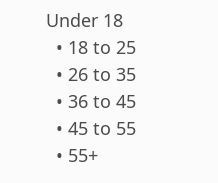Under 18
  • 18 to 25
  • 26 to 35
  • 36 to 45
  • 45 to 55
  • 55+